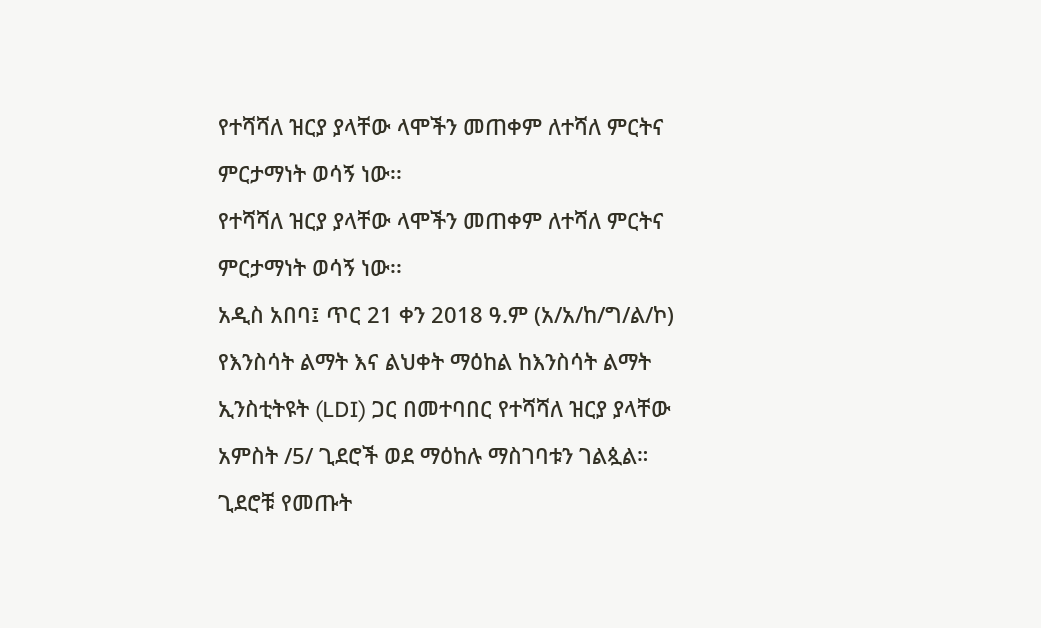የተሻሻለ ዝርያ ያላቸው ላሞችን መጠቀም ለተሻለ ምርትና ምርታማነት ወሳኝ ነው፡፡
የተሻሻለ ዝርያ ያላቸው ላሞችን መጠቀም ለተሻለ ምርትና ምርታማነት ወሳኝ ነው፡፡
አዲስ አበባ፤ ጥር 21 ቀን 2018 ዓ.ም (አ/አ/ከ/ግ/ል/ኮ)
የእንስሳት ልማት እና ልህቀት ማዕከል ከእንስሳት ልማት ኢንስቲትዩት (LDI) ጋር በመተባበር የተሻሻለ ዝርያ ያላቸው አምስት /5/ ጊደሮች ወደ ማዕከሉ ማስገባቱን ገልጷል።
ጊደሮቹ የመጡት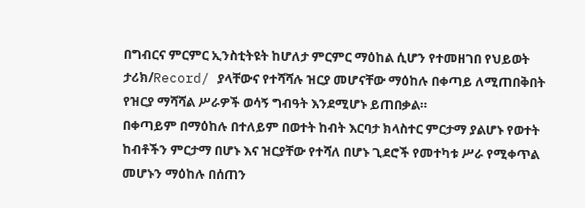በግብርና ምርምር ኢንስቲትዩት ከሆለታ ምርምር ማዕከል ሲሆን የተመዘገበ የህይወት ታሪክ/Record/ ያላቸውና የተሻሻሉ ዝርያ መሆናቸው ማዕከሉ በቀጣይ ለሚጠበቅበት የዝርያ ማሻሻል ሥራዎች ወሳኝ ግብዓት እንደሚሆኑ ይጠበቃል።
በቀጣይም በማዕከሉ በተለይም በወተት ከብት እርባታ ክላስተር ምርታማ ያልሆኑ የወተት ከብቶችን ምርታማ በሆኑ እና ዝርያቸው የተሻለ በሆኑ ጊደሮች የመተካቱ ሥራ የሚቀጥል መሆኑን ማዕከሉ በሰጠን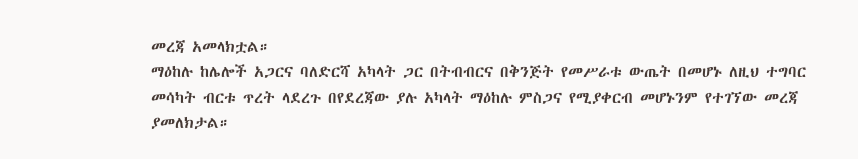መረጃ አመላክቷል።
ማዕከሉ ከሌሎች አጋርና ባለድርሻ አካላት ጋር በትብብርና በቅንጅት የመሥራቱ ውጤት በመሆኑ ለዚህ ተግባር መሳካት ብርቱ ጥረት ላደረጉ በየደረጃው ያሉ አካላት ማዕከሉ ምስጋና የሚያቀርብ መሆኑንም የተገኘው መረጃ ያመለክታል።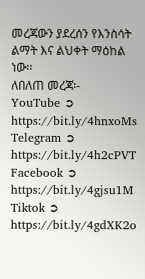መረጃውን ያደረሰን የእንስሳት ልማት እና ልህቀት ማዕከል ነው፡፡
ለበለጠ መረጃ፡-
YouTube ➲ https://bit.ly/4hnxoMs
Telegram ➲ https://bit.ly/4h2cPVT
Facebook ➲ https://bit.ly/4gjsu1M
Tiktok ➲ https://bit.ly/4gdXK2o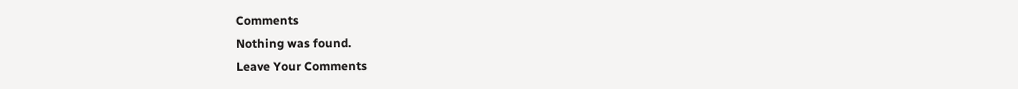Comments
Nothing was found.
Leave Your Comments